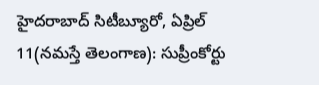హైదరాబాద్ సిటీబ్యూరో, ఏప్రిల్ 11(నమస్తే తెలంగాణ): సుప్రీంకోర్టు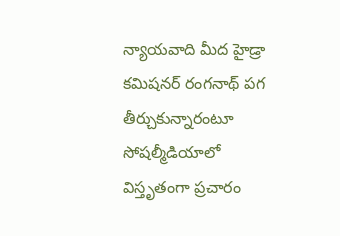న్యాయవాది మీద హైడ్రా కమిషనర్ రంగనాథ్ పగ తీర్చుకున్నారంటూ సోషల్మీడియాలో విస్తృతంగా ప్రచారం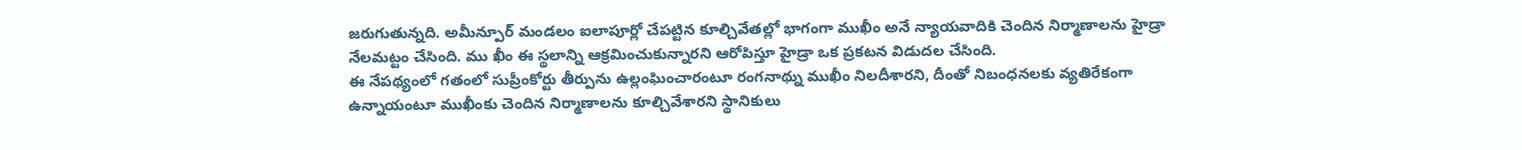జరుగుతున్నది. అమీన్పూర్ మండలం ఐలాపూర్లో చేపట్టిన కూల్చివేతల్లో భాగంగా ముఖీం అనే న్యాయవాదికి చెందిన నిర్మాణాలను హైడ్రా నేలమట్టం చేసింది. ము ఖీం ఈ స్థలాన్ని ఆక్రమించుకున్నారని ఆరోపిస్తూ హైడ్రా ఒక ప్రకటన విడుదల చేసింది.
ఈ నేపథ్యంలో గతంలో సుప్రీంకోర్టు తీర్పును ఉల్లంఘించారంటూ రంగనాథ్ను ముఖీం నిలదీశారని, దీంతో నిబంధనలకు వ్యతిరేకంగా ఉన్నాయంటూ ముఖీంకు చెందిన నిర్మాణాలను కూల్చివేశారని స్థానికులు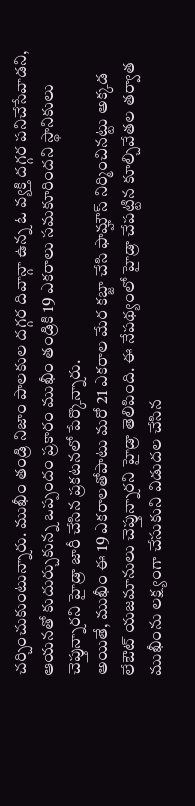చర్చించుకుంటున్నారు. ముఖీం తండ్రి నిజాం పాలకుల దగ్గర దివాన్గా ఉన్న ఓ వ్యక్తి దగ్గర పనిచేసేవాడని, ఆయనతో కుదుర్చుకున్న ఒప్పందం ప్రకారం ముఖీం తండ్రికి 19 ఎకరాలు సమకూరిందని స్థానికులు చెప్తున్నారని హైడ్రా జారీ చేసిన ప్రకటనలో పేర్కొన్నారు.
అయితే, ముఖీం ఈ 19 ఎకరాలతోపాటు మరో 21 ఎకరాల మేర కబ్జా చేసి ఫామ్హౌస్ నిర్మించినట్టు అక్కడ లేఔట్ యజమానులు చెప్తున్నారని హైడ్రా తెలిపింది. ఈ నేపథ్యంలో హైడ్రా చేపట్టిన కూల్చివేతల తర్వాత ముఖీంను లక్ష్యంగా చేసుకుని విడుదల చేసిన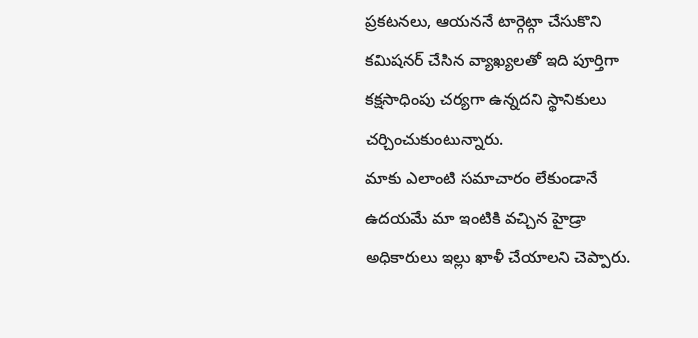ప్రకటనలు, ఆయననే టార్గెట్గా చేసుకొని కమిషనర్ చేసిన వ్యాఖ్యలతో ఇది పూర్తిగా కక్షసాధింపు చర్యగా ఉన్నదని స్థానికులు చర్చించుకుంటున్నారు.
మాకు ఎలాంటి సమాచారం లేకుండానే ఉదయమే మా ఇంటికి వచ్చిన హైడ్రా అధికారులు ఇల్లు ఖాళీ చేయాలని చెప్పారు.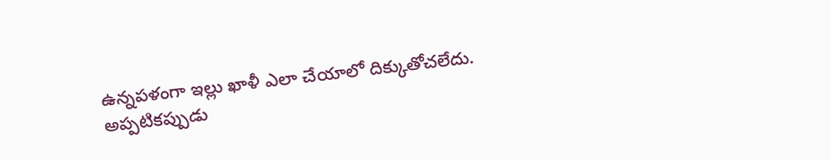ఉన్నపళంగా ఇల్లు ఖాళీ ఎలా చేయాలో దిక్కుతోచలేదు. అప్పటికప్పుడు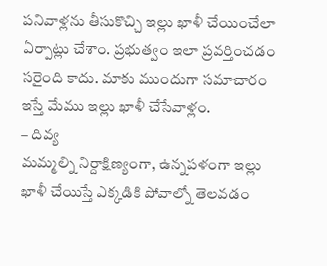పనివాళ్లను తీసుకొచ్చి ఇల్లు ఖాళీ చేయించేలా ఏర్పాట్లు చేశాం. ప్రభుత్వం ఇలా ప్రవర్తించడం సరైంది కాదు. మాకు ముందుగా సమాచారం ఇస్తే మేము ఇల్లు ఖాళీ చేసేవాళ్లం.
– దివ్య
మమ్మల్ని నిర్దాక్షిణ్యంగా, ఉన్నపళంగా ఇల్లు ఖాళీ చేయిస్తే ఎక్కడికి పోవాల్నో తెలవడం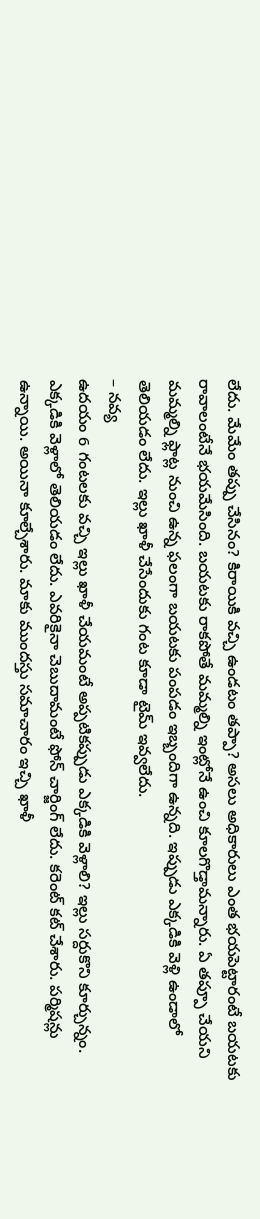లేదు. మేమేం తప్పు చేసినం? కిరాయికి వచ్చి ఉండటం తప్పా? అసలు అధికారులు ఎంత భయపెట్టారంటే బయటకు రావాలంటేనే భయమేసింది. బయటకు రాకపోతే మమ్మల్ని ఇంట్లోనే ఉంచి కూలగొడ్తామన్నారు. ఏ తప్పూ చేయని మమ్మల్ని ఫ్లాట్ల నుంచి ఉన్న ఫలంగా బయటకు పంపడం ఇబ్బందిగా ఉన్నది. ఇప్పుడు ఎక్కడికి వెళ్లి ఉండాలో తెలియడం లేదు. ఇల్లు ఖాళీ చేసేందుకు గంట కూడా టైమ్ ఇవ్వలేదు.
– నవ్య
ఉదయం 6 గంటలకు వచ్చి ఇల్లు ఖాళీ చేయమంటే అప్పటికప్పుడు ఎక్కడికి వెళ్లాలి? ఇల్లు సర్దుకొని కూర్చున్నం. ఎక్కడికి వెళ్లాలో తెలియడం లేదు. ఎవరికైనా చెబుదామంటే ఫోన్ చార్జింగ్ లేదు. కరెంట్ కట్ చేశారు. పర్మిషన్లు ఉన్నాయి. అయినా కూల్చేశారు. మాకు ముందస్తు సమాచారం ఇచ్చి ఖాళీ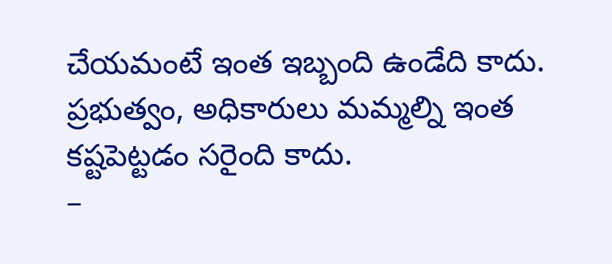చేయమంటే ఇంత ఇబ్బంది ఉండేది కాదు. ప్రభుత్వం, అధికారులు మమ్మల్ని ఇంత కష్టపెట్టడం సరైంది కాదు.
–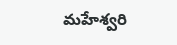మహేశ్వరి